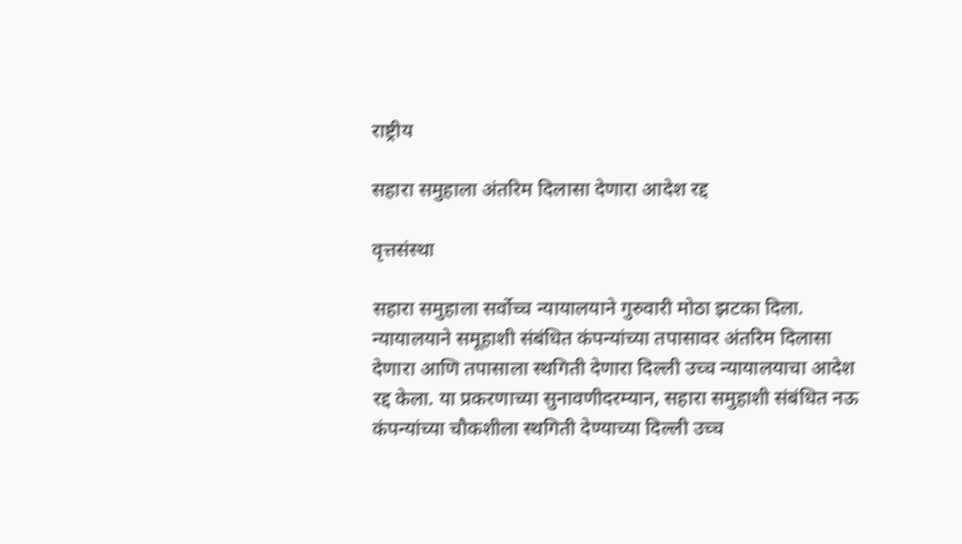राष्ट्रीय

सहारा समुहाला अंतरिम दिलासा देणारा आदेश रद्द

वृत्तसंस्था

सहारा समुहाला सर्वोच्च न्यायालयाने गुरुवारी मोठा झटका दिला. न्यायालयाने समूहाशी संबंधित कंपन्यांच्या तपासावर अंतरिम दिलासा देणारा आणि तपासाला स्थगिती देणारा दिल्ली उच्च न्यायालयाचा आदेश रद्द केला. या प्रकरणाच्या सुनावणीदरम्यान, सहारा समुहाशी संबंधित नऊ कंपन्यांच्या चौकशीला स्थगिती देण्याच्या दिल्ली उच्च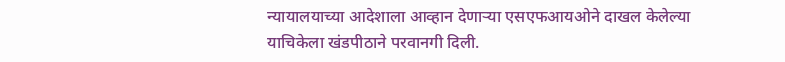न्यायालयाच्या आदेशाला आव्हान देणाऱ्या एसएफआयओने दाखल केलेल्या याचिकेला खंडपीठाने परवानगी दिली.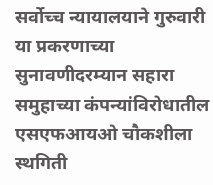सर्वोच्च न्यायालयाने गुरुवारी या प्रकरणाच्या सुनावणीदरम्यान सहारा समुहाच्या कंपन्यांविरोधातील एसएफआयओ चौकशीला स्थगिती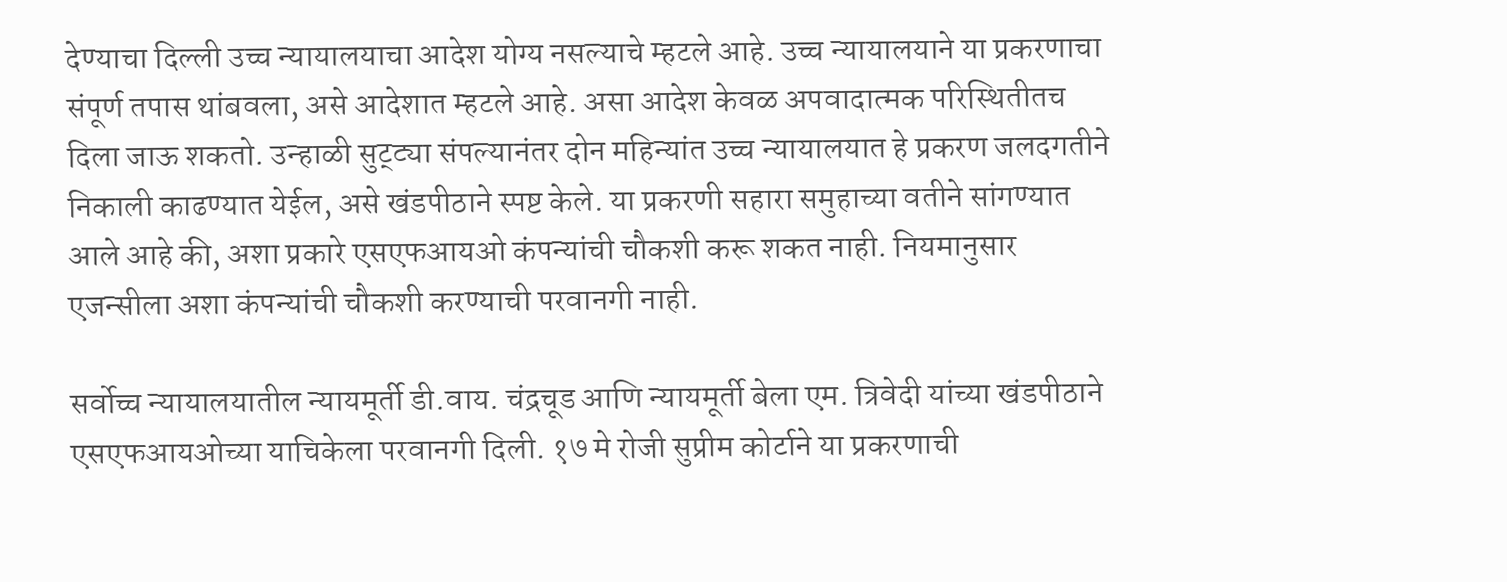देण्याचा दिल्ली उच्च न्यायालयाचा आदेश योग्य नसल्याचे म्हटले आहे. उच्च न्यायालयाने या प्रकरणाचा संपूर्ण तपास थांबवला, असे आदेशात म्हटले आहे. असा आदेश केवळ अपवादात्मक परिस्थितीतच दिला जाऊ शकतो. उन्हाळी सुट्ट्या संपल्यानंतर दोन महिन्यांत उच्च न्यायालयात हे प्रकरण जलदगतीने निकाली काढण्यात येईल, असे खंडपीठाने स्पष्ट केले. या प्रकरणी सहारा समुहाच्या वतीने सांगण्यात आले आहे की, अशा प्रकारे एसएफआयओ कंपन्यांची चौकशी करू शकत नाही. नियमानुसार एजन्सीला अशा कंपन्यांची चौकशी करण्याची परवानगी नाही.

सर्वोच्च न्यायालयातील न्यायमूर्ती डी.वाय. चंद्रचूड आणि न्यायमूर्ती बेला एम. त्रिवेदी यांच्या खंडपीठाने एसएफआयओच्या याचिकेला परवानगी दिली. १७ मे रोजी सुप्रीम कोर्टाने या प्रकरणाची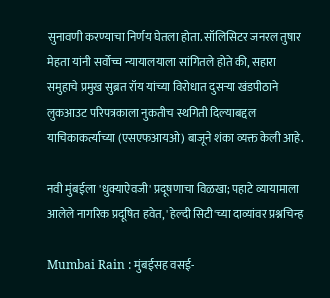सुनावणी करण्याचा निर्णय घेतला होता. सॉलिसिटर जनरल तुषार मेहता यांनी सर्वोच्च न्यायालयाला सांगितले होते की, सहारा समुहाचे प्रमुख सुब्रत रॉय यांच्या विरोधात दुसऱ्या खंडपीठाने लुकआउट परिपत्रकाला नुकतीच स्थगिती दिल्याबद्दल याचिकाकर्त्याच्या (एसएफआयओ) बाजूने शंका व्यक्त केली आहे.

नवी मुंबईला 'धुक्याऐवजी' प्रदूषणाचा विळखा; पहाटे व्यायामाला आलेले नागरिक प्रदूषित हवेत, 'हेल्दी सिटी'च्या दाव्यांवर प्रश्नचिन्ह

Mumbai Rain : मुंबईसह वसई-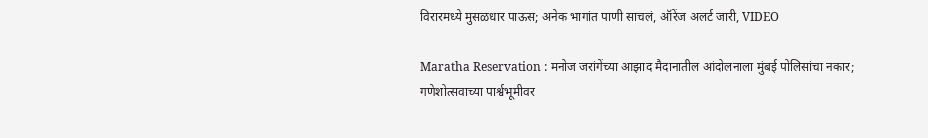विरारमध्ये मुसळधार पाऊस; अनेक भागांत पाणी साचलं, ऑरेंज अलर्ट जारी, VIDEO

Maratha Reservation : मनोज जरांगेंच्या आझाद मैदानातील आंदोलनाला मुंबई पोलिसांचा नकार; गणेशोत्सवाच्या पार्श्वभूमीवर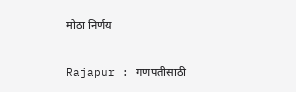मोठा निर्णय

Rajapur : गणपतीसाठी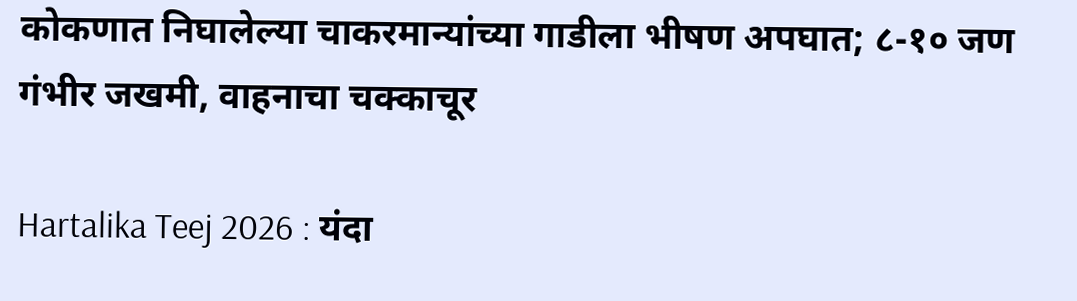कोकणात निघालेल्या चाकरमान्यांच्या गाडीला भीषण अपघात; ८-१० जण गंभीर जखमी, वाहनाचा चक्काचूर

Hartalika Teej 2026 : यंदा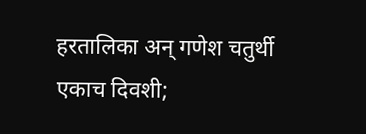हरतालिका अन् गणेश चतुर्थी एकाच दिवशी;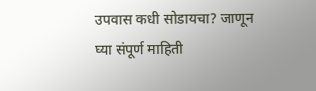उपवास कधी सोडायचा? जाणून घ्या संपूर्ण माहिती